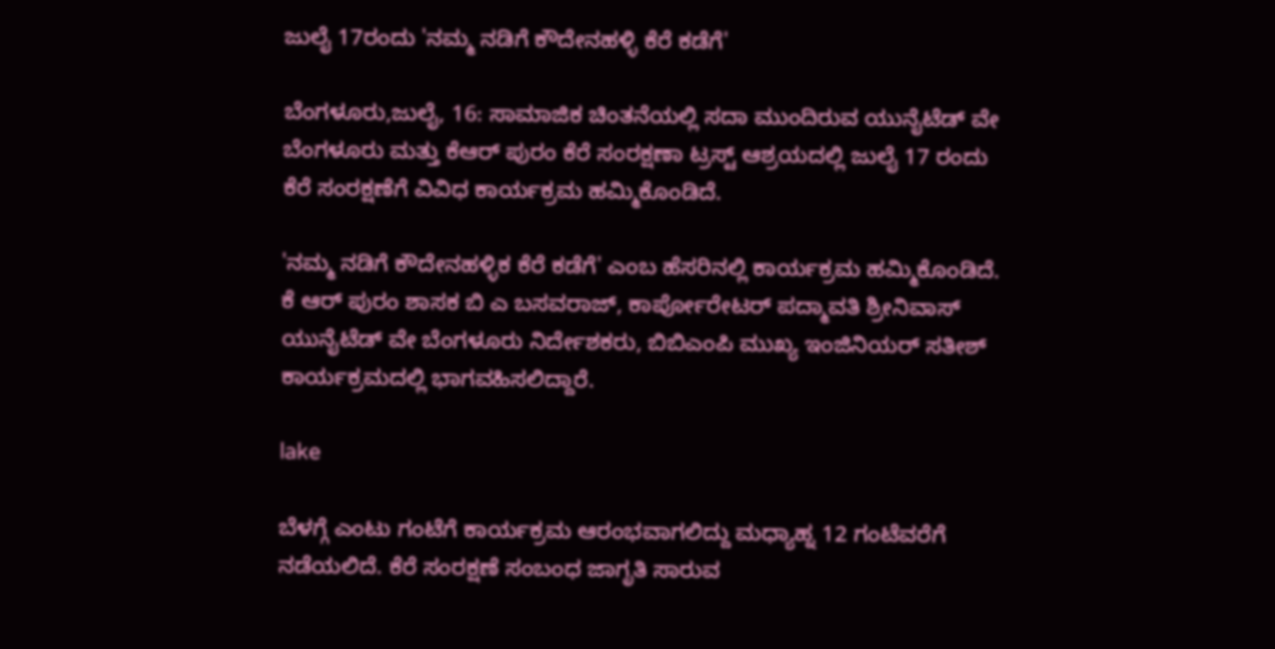ಜುಲೈ 17ರಂದು 'ನಮ್ಮ ನಡಿಗೆ ಕೌದೇನಹಳ್ಳಿ ಕೆರೆ ಕಡೆಗೆ'

ಬೆಂಗಳೂರು,ಜುಲೈ, 16: ಸಾಮಾಜಿಕ ಚಿಂತನೆಯಲ್ಲಿ ಸದಾ ಮುಂದಿರುವ ಯುನೈಟೆಡ್ ವೇ ಬೆಂಗಳೂರು ಮತ್ತು ಕೆಆರ್ ಪುರಂ ಕೆರೆ ಸಂರಕ್ಷಣಾ ಟ್ರಸ್ಟ್ ಆಶ್ರಯದಲ್ಲಿ ಜುಲೈ 17 ರಂದು ಕೆರೆ ಸಂರಕ್ಷಣೆಗೆ ವಿವಿಧ ಕಾರ್ಯಕ್ರಮ ಹಮ್ಮಿಕೊಂಡಿದೆ.

'ನಮ್ಮ ನಡಿಗೆ ಕೌದೇನಹಳ್ಳಿಕ ಕೆರೆ ಕಡೆಗೆ' ಎಂಬ ಹೆಸರಿನಲ್ಲಿ ಕಾರ್ಯಕ್ರಮ ಹಮ್ಮಿಕೊಂಡಿದೆ. ಕೆ ಆರ್ ಪುರಂ ಶಾಸಕ ಬಿ ಎ ಬಸವರಾಜ್, ಕಾರ್ಪೋರೇಟರ್ ಪದ್ಮಾವತಿ ಶ್ರೀನಿವಾಸ್ ಯುನೈಟೆಡ್ ವೇ ಬೆಂಗಳೂರು ನಿರ್ದೇಶಕರು, ಬಿಬಿಎಂಪಿ ಮುಖ್ಯ ಇಂಜಿನಿಯರ್ ಸತೀಶ್ ಕಾರ್ಯಕ್ರಮದಲ್ಲಿ ಭಾಗವಹಿಸಲಿದ್ದಾರೆ.

lake

ಬೆಳಗ್ಗೆ ಎಂಟು ಗಂಟೆಗೆ ಕಾರ್ಯಕ್ರಮ ಆರಂಭವಾಗಲಿದ್ದು ಮಧ್ಯಾಹ್ನ 12 ಗಂಟೆವರೆಗೆ ನಡೆಯಲಿದೆ. ಕೆರೆ ಸಂರಕ್ಷಣೆ ಸಂಬಂಧ ಜಾಗೃತಿ ಸಾರುವ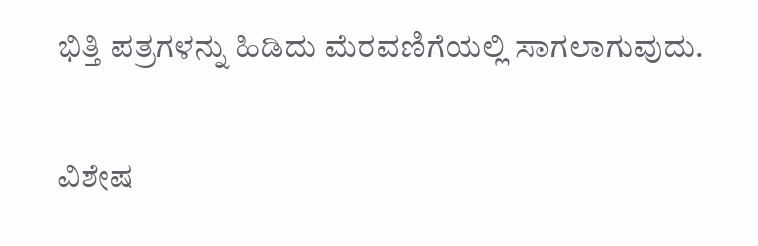ಭಿತ್ತಿ ಪತ್ರಗಳನ್ನು ಹಿಡಿದು ಮೆರವಣಿಗೆಯಲ್ಲಿ ಸಾಗಲಾಗುವುದು.

ವಿಶೇಷ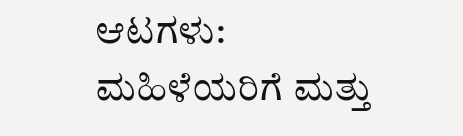ಆಟಗಳು:
ಮಹಿಳೆಯರಿಗೆ ಮತ್ತು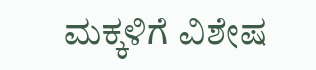ಮಕ್ಕಳಿಗೆ ವಿಶೇಷ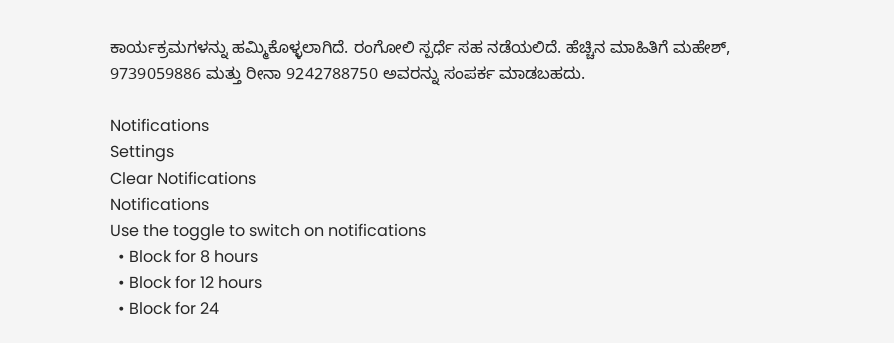ಕಾರ್ಯಕ್ರಮಗಳನ್ನು ಹಮ್ಮಿಕೊಳ್ಳಲಾಗಿದೆ. ರಂಗೋಲಿ ಸ್ಪರ್ಧೆ ಸಹ ನಡೆಯಲಿದೆ. ಹೆಚ್ಚಿನ ಮಾಹಿತಿಗೆ ಮಹೇಶ್, 9739059886 ಮತ್ತು ರೀನಾ 9242788750 ಅವರನ್ನು ಸಂಪರ್ಕ ಮಾಡಬಹದು.

Notifications
Settings
Clear Notifications
Notifications
Use the toggle to switch on notifications
  • Block for 8 hours
  • Block for 12 hours
  • Block for 24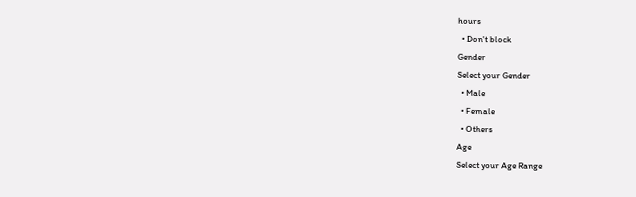hours
  • Don't block
Gender
Select your Gender
  • Male
  • Female
  • Others
Age
Select your Age Range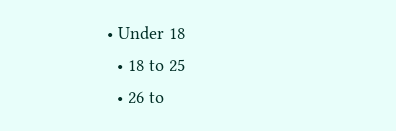• Under 18
  • 18 to 25
  • 26 to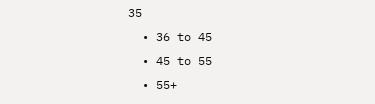35
  • 36 to 45
  • 45 to 55
  • 55+